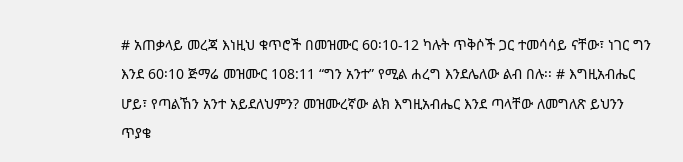# አጠቃላይ መረጃ እነዚህ ቁጥሮች በመዝሙር 60፡10-12 ካሉት ጥቅሶች ጋር ተመሳሳይ ናቸው፣ ነገር ግን እንደ 60፡10 ጅማሬ መዝሙር 108:11 “ግን አንተ” የሚል ሐረግ እንደሌለው ልብ በሉ፡፡ # እግዚአብሔር ሆይ፣ የጣልኸን አንተ አይደለህምን? መዝሙረኛው ልክ እግዚአብሔር እንደ ጣላቸው ለመግለጽ ይህንን ጥያቄ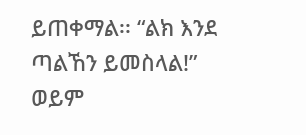ይጠቀማል፡፡ “ልክ እንደ ጣልኸን ይመስላል!” ወይም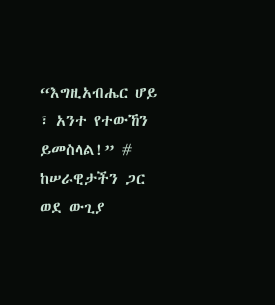“እግዚአብሔር ሆይ ፣ አንተ የተውኸን ይመስላል!” # ከሠራዊታችን ጋር ወደ ውጊያ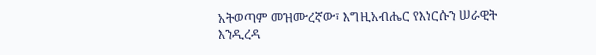አትወጣም መዝሙረኛው፣ እግዚአብሔር የእነርሱን ሠራዊት እንዲረዳ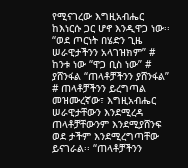የሚናገረው እግዚአብሔር ከእነርሱ ጋር ሆኖ እንዲዋጋ ነው፡፡ “ወደ ጦርነት በሄድን ጊዜ ሠራዊታችንን አላገዝክም” # ከንቱ ነው “ዋጋ ቢስ ነው” # ያሸንፋል “ጠላቶቻችንን ያሸንፋል” # ጠላቶቻችንን ይረግጣል መዝሙረኛው፣ እግዚአብሔር ሠራዊታቸውን እንደሚረዳ ጠላቶቻቸውንም እንደሚያሸንፍ ወደ ታችም እንደሚረግጣቸው ይናገራል፡፡ “ጠላቶቻችንን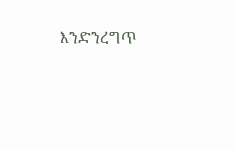እንድንረግጥ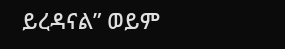ይረዳናል” ወይም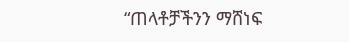“ጠላቶቻችንን ማሸነፍ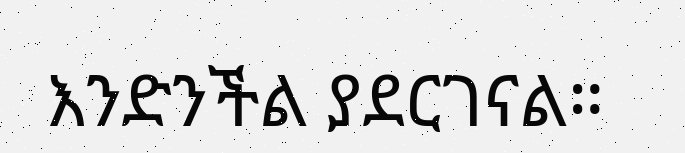እንድንችል ያደርገናል።